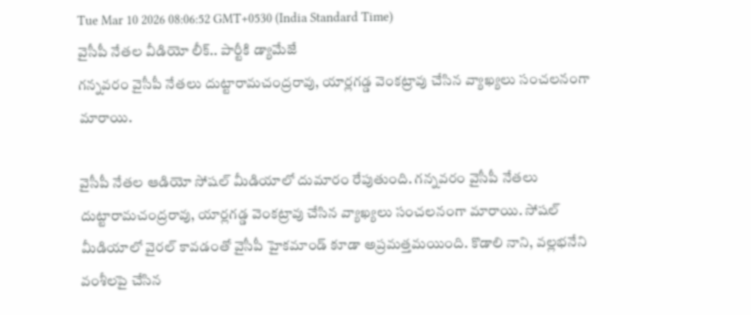Tue Mar 10 2026 08:06:52 GMT+0530 (India Standard Time)
వైసీపీ నేతల వీడియో లీక్.. పార్టీకి డ్యామేజే
గన్నవరం వైసీపీ నేతలు దుట్టారామచంద్రరావు, యార్లగడ్డ వెంకట్రావు చేసిన వ్యాఖ్యలు సంచలనంగా మారాయి.

వైసీపీ నేతల ఆడియో సోషల్ మీడియాలో దుమారం రేపుతుంది. గన్నవరం వైసీపీ నేతలు దుట్టారామచంద్రరావు, యార్లగడ్డ వెంకట్రావు చేసిన వ్యాఖ్యలు సంచలనంగా మారాయి. సోషల్ మీడియాలో వైరల్ కావడంతో వైసీపీ హైకమాండ్ కూడా అప్రమత్తమయింది. కొడాలి నాని, వల్లభనేని వంశీలపై చేసిన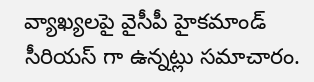వ్యాఖ్యలపై వైసీపీ హైకమాండ్ సీరియస్ గా ఉన్నట్లు సమాచారం.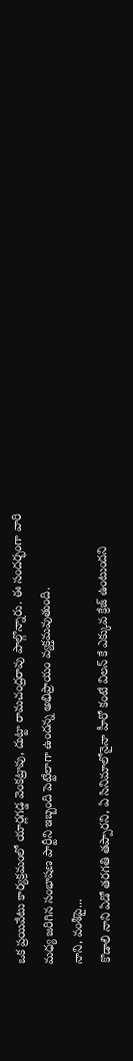ఒక ప్రయివేటు కార్యక్రమంలో యార్లగడ్డ వెంకట్రావు, దుట్టా రామచంద్రరావు పాల్గొన్నారు. ఈ సందర్భంగా వారి మధ్య జరిగిన సంభాషణ పార్టీని ఇబ్బంది పెట్టేలాగా ఉందన్న అభిప్రాయం వ్యక్తమవుతుంది.
నాని, వంశీపై...
కొడాలి నాని ఏడో తరగతి తప్పారని, ఏ సినిమాలోనైనా హీరో కంటే విలన్ కే ఎక్కువ క్రేజ్ ఉంటుందని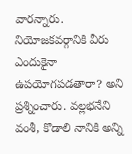వారన్నారు. నియోజకవర్గానికి వీరు ఎందుకైనా ఉపయోగపడతారా? అని ప్రశ్నించారు. వల్లభనేని వంశీ, కొడాలి నానికి అన్ని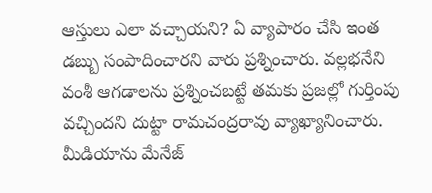ఆస్తులు ఎలా వచ్చాయని? ఏ వ్యాపారం చేసి ఇంత డబ్బు సంపాదించారని వారు ప్రశ్నించారు. వల్లభనేని వంశీ ఆగడాలను ప్రశ్నించబట్టే తమకు ప్రజల్లో గుర్తింపు వచ్చిందని దుట్టా రామచంద్రరావు వ్యాఖ్యానించారు. మీడియాను మేనేజ్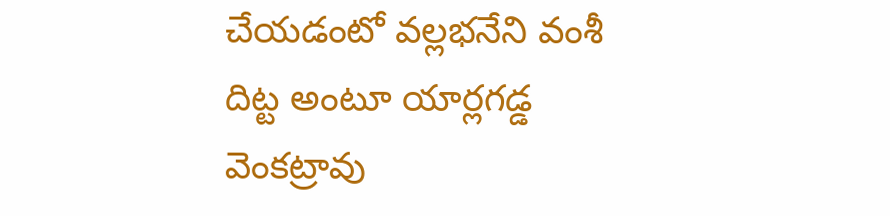చేయడంటో వల్లభనేని వంశీ దిట్ట అంటూ యార్లగడ్డ వెంకట్రావు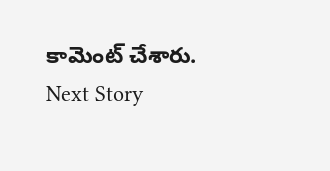కామెంట్ చేశారు.
Next Story